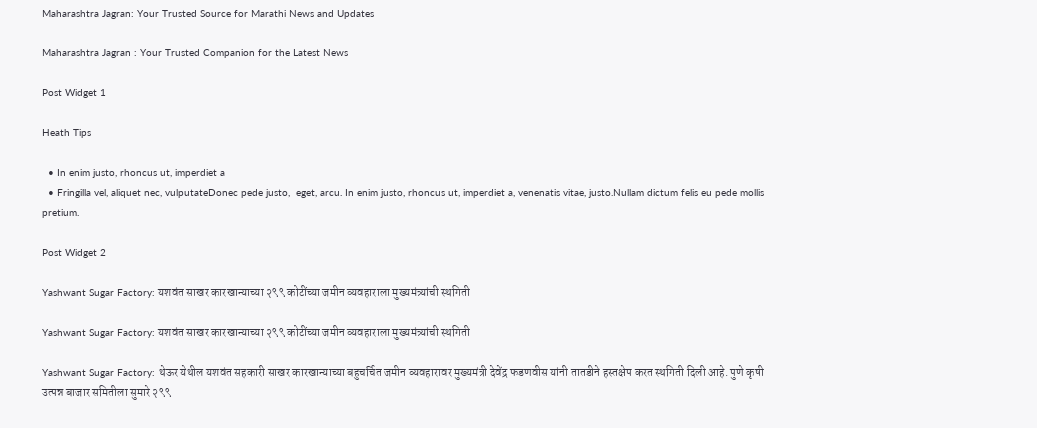Maharashtra Jagran: Your Trusted Source for Marathi News and Updates

Maharashtra Jagran : Your Trusted Companion for the Latest News

Post Widget 1

Heath Tips

  • In enim justo, rhoncus ut, imperdiet a
  • Fringilla vel, aliquet nec, vulputateDonec pede justo,  eget, arcu. In enim justo, rhoncus ut, imperdiet a, venenatis vitae, justo.Nullam dictum felis eu pede mollis pretium.

Post Widget 2

Yashwant Sugar Factory: यशवंत साखर कारखान्याच्या २९९ कोटींच्या जमीन व्यवहाराला मुख्यमंत्र्यांची स्थगिती

Yashwant Sugar Factory: यशवंत साखर कारखान्याच्या २९९ कोटींच्या जमीन व्यवहाराला मुख्यमंत्र्यांची स्थगिती

Yashwant Sugar Factory: थेऊर येथील यशवंत सहकारी साखर कारखान्याच्या बहुचर्चित जमीन व्यवहारावर मुख्यमंत्री देवेंद्र फडणवीस यांनी तातडीने हस्तक्षेप करत स्थगिती दिली आहे. पुणे कृषी उत्पन्न बाजार समितीला सुमारे २९९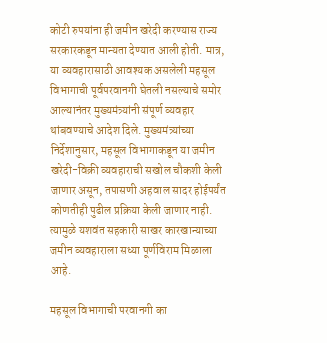कोटी रुपयांना ही जमीन खरेदी करण्यास राज्य सरकारकडून मान्यता देण्यात आली होती. मात्र, या व्यवहारासाठी आवश्यक असलेली महसूल विभागाची पूर्वपरवानगी घेतली नसल्याचे समोर आल्यानंतर मुख्यमंत्र्यांनी संपूर्ण व्यवहार थांबवण्याचे आदेश दिले. मुख्यमंत्र्यांच्या निर्देशानुसार, महसूल विभागाकडून या जमीन खरेदी-विक्री व्यवहाराची सखोल चौकशी केली जाणार असून, तपासणी अहवाल सादर होईपर्यंत कोणतीही पुढील प्रक्रिया केली जाणार नाही. त्यामुळे यशवंत सहकारी साखर कारखान्याच्या जमीन व्यवहाराला सध्या पूर्णविराम मिळाला आहे.

महसूल विभागाची परवानगी का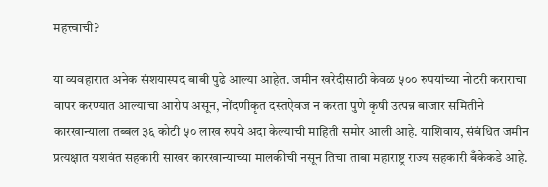महत्त्वाची?

या व्यवहारात अनेक संशयास्पद बाबी पुढे आल्या आहेत. जमीन खरेदीसाठी केवळ ५०० रुपयांच्या नोटरी कराराचा वापर करण्यात आल्याचा आरोप असून, नोंदणीकृत दस्तऐवज न करता पुणे कृषी उत्पन्न बाजार समितीने कारखान्याला तब्बल ३६ कोटी ५० लाख रुपये अदा केल्याची माहिती समोर आली आहे. याशिवाय, संबंधित जमीन प्रत्यक्षात यशवंत सहकारी साखर कारखान्याच्या मालकीची नसून तिचा ताबा महाराष्ट्र राज्य सहकारी बँकेकडे आहे.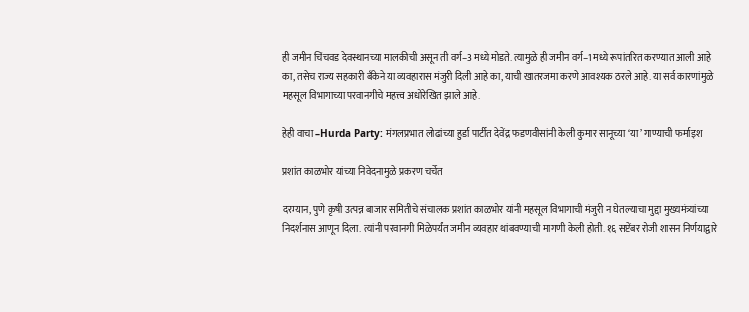ही जमीन चिंचवड देवस्थानच्या मालकीची असून ती वर्ग–3 मध्ये मोडते. त्यामुळे ही जमीन वर्ग–1 मध्ये रूपांतरित करण्यात आली आहे का, तसेच राज्य सहकारी बँकेने या व्यवहारास मंजुरी दिली आहे का, याची खातरजमा करणे आवश्यक ठरले आहे. या सर्व कारणांमुळे महसूल विभागाच्या परवानगीचे महत्त्व अधोरेखित झाले आहे.

हेही वाचा –Hurda Party: मंगलप्रभात लोढांच्या हुर्डा पार्टीत देवेंद्र फडणवीसांनी केली कुमार सानूच्या ‘या’ गाण्याची फर्माइश

प्रशांत काळभोर यांच्या निवेदनामुळे प्रकरण चर्चेत

दरम्यान, पुणे कृषी उत्पन्न बाजार समितीचे संचालक प्रशांत काळभोर यांनी महसूल विभागाची मंजुरी न घेतल्याचा मुद्दा मुख्यमंत्र्यांच्या निदर्शनास आणून दिला. त्यांनी परवानगी मिळेपर्यंत जमीन व्यवहार थांबवण्याची मागणी केली होती. १६ सप्टेंबर रोजी शासन निर्णयाद्वारे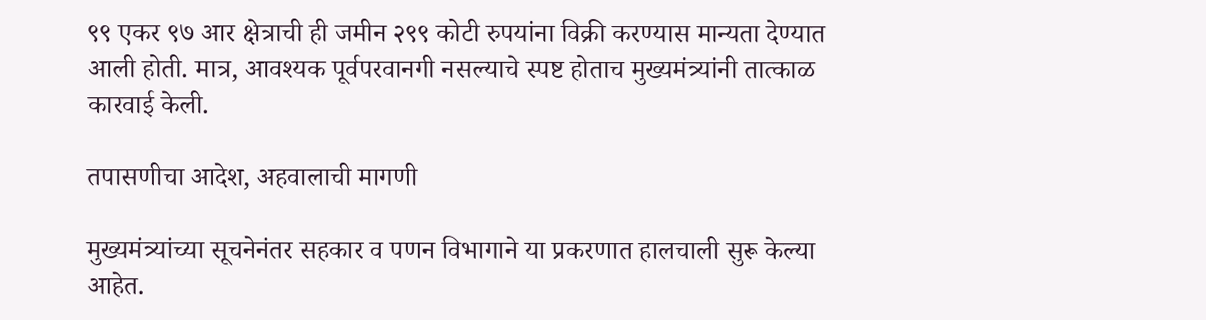९९ एकर ९७ आर क्षेत्राची ही जमीन २९९ कोटी रुपयांना विक्री करण्यास मान्यता देण्यात आली होती. मात्र, आवश्यक पूर्वपरवानगी नसल्याचे स्पष्ट होताच मुख्यमंत्र्यांनी तात्काळ कारवाई केली.

तपासणीचा आदेश, अहवालाची मागणी

मुख्यमंत्र्यांच्या सूचनेनंतर सहकार व पणन विभागाने या प्रकरणात हालचाली सुरू केल्या आहेत.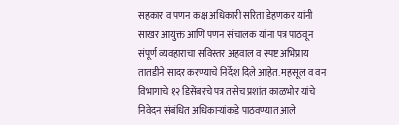सहकार व पणन कक्ष अधिकारी सरिता डेहणकर यांनी साखर आयुक्त आणि पणन संचालक यांना पत्र पाठवून संपूर्ण व्यवहाराचा सविस्तर अहवाल व स्पष्ट अभिप्राय तातडीने सादर करण्याचे निर्देश दिले आहेत. महसूल व वन विभागाचे १२ डिसेंबरचे पत्र तसेच प्रशांत काळभोर यांचे निवेदन संबंधित अधिकाऱ्यांकडे पाठवण्यात आले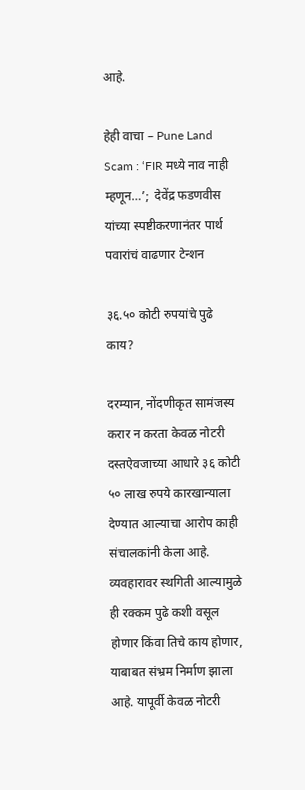आहे.

हेही वाचा – Pune Land Scam : ‘FIR मध्ये नाव नाही म्हणून…’;  देवेंद्र फडणवीस यांच्या स्पष्टीकरणानंतर पार्थ पवारांचं वाढणार टेन्शन

३६.५० कोटी रुपयांचे पुढे काय?

दरम्यान, नोंदणीकृत सामंजस्य करार न करता केवळ नोटरी दस्तऐवजाच्या आधारे ३६ कोटी ५० लाख रुपये कारखान्याला देण्यात आल्याचा आरोप काही संचालकांनी केला आहे. व्यवहारावर स्थगिती आल्यामुळे ही रक्कम पुढे कशी वसूल होणार किंवा तिचे काय होणार, याबाबत संभ्रम निर्माण झाला आहे. यापूर्वी केवळ नोटरी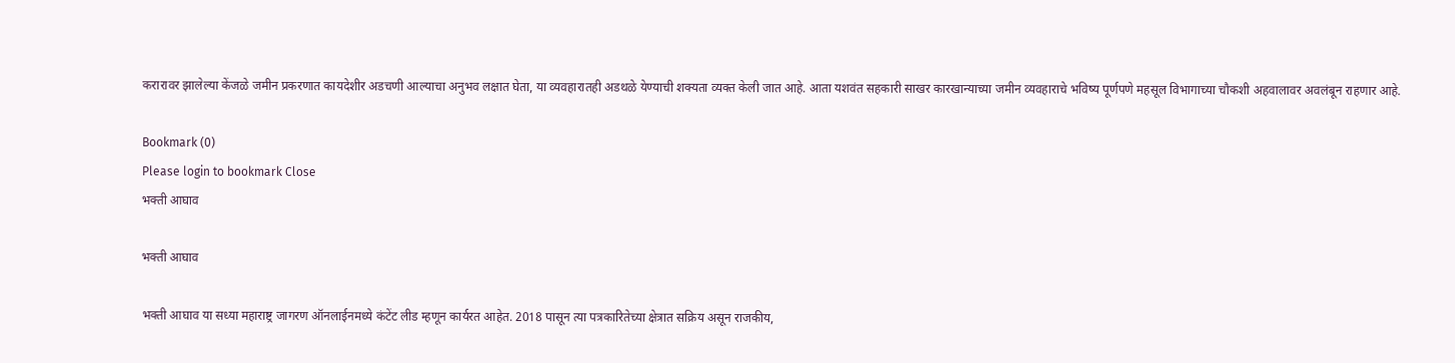करारावर झालेल्या केंजळे जमीन प्रकरणात कायदेशीर अडचणी आल्याचा अनुभव लक्षात घेता, या व्यवहारातही अडथळे येण्याची शक्यता व्यक्त केली जात आहे. आता यशवंत सहकारी साखर कारखान्याच्या जमीन व्यवहाराचे भविष्य पूर्णपणे महसूल विभागाच्या चौकशी अहवालावर अवलंबून राहणार आहे.

Bookmark (0)
Please login to bookmark Close
भक्ती आघाव

भक्ती आघाव

भक्ती आघाव या सध्या महाराष्ट्र जागरण ऑनलाईनमध्ये कंटेंट लीड म्हणून कार्यरत आहेत. 2018 पासून त्या पत्रकारितेच्या क्षेत्रात सक्रिय असून राजकीय,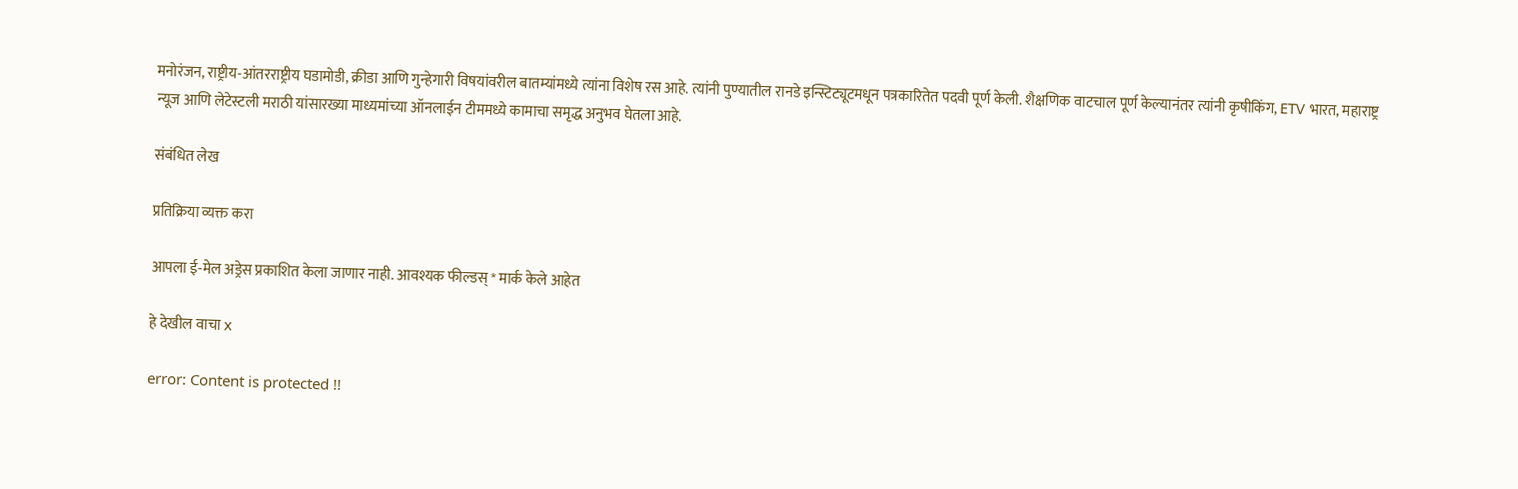मनोरंजन, राष्ट्रीय-आंतरराष्ट्रीय घडामोडी, क्रीडा आणि गुन्हेगारी विषयांवरील बातम्यांमध्ये त्यांना विशेष रस आहे. त्यांनी पुण्यातील रानडे इन्स्टिट्यूटमधून पत्रकारितेत पदवी पूर्ण केली. शैक्षणिक वाटचाल पूर्ण केल्यानंतर त्यांनी कृषीकिंग, ETV भारत, महाराष्ट्र न्यूज आणि लेटेस्टली मराठी यांसारख्या माध्यमांच्या ऑनलाईन टीममध्ये कामाचा समृद्ध अनुभव घेतला आहे.

संबंधित लेख

प्रतिक्रिया व्यक्त करा

आपला ई-मेल अड्रेस प्रकाशित केला जाणार नाही. आवश्यक फील्डस् * मार्क केले आहेत

हे देखील वाचा x

error: Content is protected !!